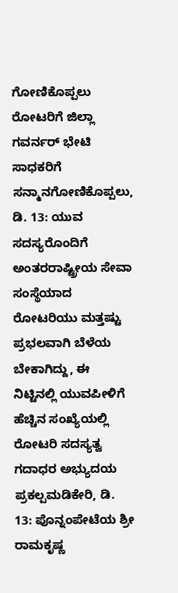ಗೋಣಿಕೊಪ್ಪಲು ರೋಟರಿಗೆ ಜಿಲ್ಲಾ ಗವರ್ನರ್ ಭೇಟಿ ಸಾಧಕರಿಗೆ ಸನ್ಮಾನಗೋಣಿಕೊಪ್ಪಲು, ಡಿ. 13: ಯುವ ಸದಸ್ಯರೊಂದಿಗೆ ಅಂತರರಾಷ್ಟ್ರೀಯ ಸೇವಾ ಸಂಸ್ಥೆಯಾದ ರೋಟರಿಯು ಮತ್ತಷ್ಟು ಪ್ರಭಲವಾಗಿ ಬೆಳೆಯ ಬೇಕಾಗಿದ್ದು, ಈ ನಿಟ್ಟಿನಲ್ಲಿ ಯುವಪೀಳಿಗೆ ಹೆಚ್ಚಿನ ಸಂಖ್ಯೆಯಲ್ಲಿ ರೋಟರಿ ಸದಸ್ಯತ್ವ
ಗದಾಧರ ಅಭ್ಯುದಯ ಪ್ರಕಲ್ಪಮಡಿಕೇರಿ, ಡಿ. 13: ಪೊನ್ನಂಪೇಟೆಯ ಶ್ರೀ ರಾಮಕೃಷ್ಣ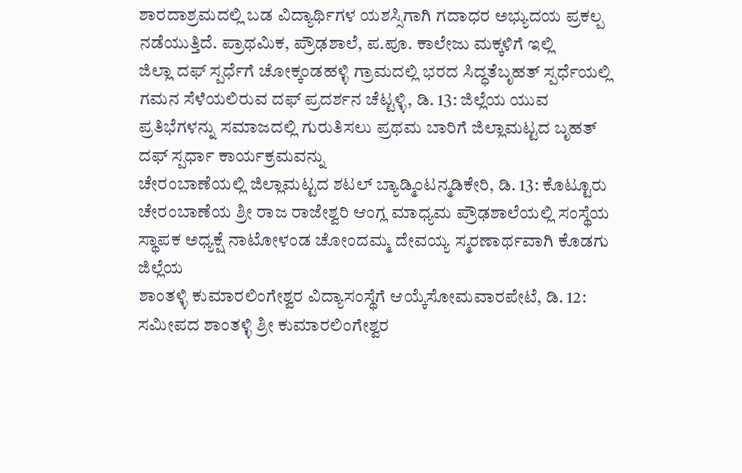ಶಾರದಾಶ್ರಮದಲ್ಲಿ ಬಡ ವಿದ್ಯಾರ್ಥಿಗಳ ಯಶಸ್ಸಿಗಾಗಿ ಗದಾಧರ ಅಭ್ಯುದಯ ಪ್ರಕಲ್ಪ ನಡೆಯುತ್ತಿದೆ. ಪ್ರಾಥಮಿಕ, ಪ್ರೌಢಶಾಲೆ, ಪ.ಪೂ. ಕಾಲೇಜು ಮಕ್ಕಳಿಗೆ ಇಲ್ಲಿ
ಜಿಲ್ಲಾ ದಫ್ ಸ್ಪರ್ಧೆಗೆ ಚೋಕ್ಕಂಡಹಳ್ಳಿ ಗ್ರಾಮದಲ್ಲಿ ಭರದ ಸಿದ್ಧತೆಬೃಹತ್ ಸ್ಪರ್ಧೆಯಲ್ಲಿ ಗಮನ ಸೆಳೆಯಲಿರುವ ದಫ್ ಪ್ರದರ್ಶನ ಚೆಟ್ಟಳ್ಳಿ, ಡಿ. 13: ಜಿಲ್ಲೆಯ ಯುವ ಪ್ರತಿಭೆಗಳನ್ನು ಸಮಾಜದಲ್ಲಿ ಗುರುತಿಸಲು ಪ್ರಥಮ ಬಾರಿಗೆ ಜಿಲ್ಲಾಮಟ್ಟದ ಬೃಹತ್ ದಫ್ ಸ್ಪರ್ಧಾ ಕಾರ್ಯಕ್ರಮವನ್ನು
ಚೇರಂಬಾಣೆಯಲ್ಲಿ ಜಿಲ್ಲಾಮಟ್ಟದ ಶಟಲ್ ಬ್ಯಾಡ್ಮಿಂಟನ್ಮಡಿಕೇರಿ, ಡಿ. 13: ಕೊಟ್ಟೂರು ಚೇರಂಬಾಣೆಯ ಶ್ರೀ ರಾಜ ರಾಜೇಶ್ವರಿ ಆಂಗ್ಲ ಮಾಧ್ಯಮ ಪ್ರೌಢಶಾಲೆಯಲ್ಲಿ ಸಂಸ್ಥೆಯ ಸ್ಥಾಪಕ ಅಧ್ಯಕ್ಷೆ ನಾಟೋಳಂಡ ಚೋಂದಮ್ಮ ದೇವಯ್ಯ ಸ್ಮರಣಾರ್ಥವಾಗಿ ಕೊಡಗು ಜಿಲ್ಲೆಯ
ಶಾಂತಳ್ಳಿ ಕುಮಾರಲಿಂಗೇಶ್ವರ ವಿದ್ಯಾಸಂಸ್ಥೆಗೆ ಆಯ್ಕೆಸೋಮವಾರಪೇಟೆ, ಡಿ. 12: ಸಮೀಪದ ಶಾಂತಳ್ಳಿ ಶ್ರೀ ಕುಮಾರಲಿಂಗೇಶ್ವರ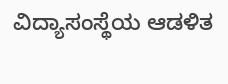ವಿದ್ಯಾಸಂಸ್ಥೆಯ ಆಡಳಿತ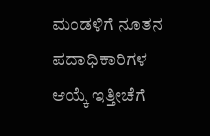ಮಂಡಳಿಗೆ ನೂತನ ಪದಾಧಿಕಾರಿಗಳ ಆಯ್ಕೆ ಇತ್ತೀಚೆಗೆ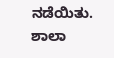ನಡೆಯಿತು. ಶಾಲಾ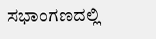ಸಭಾಂಗಣದಲ್ಲಿ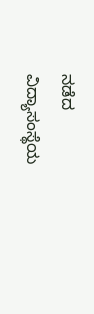ನಡೆದ ವಿದ್ಯಾಸಂಸ್ಥೆಯ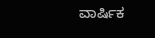ವಾರ್ಷಿಕ